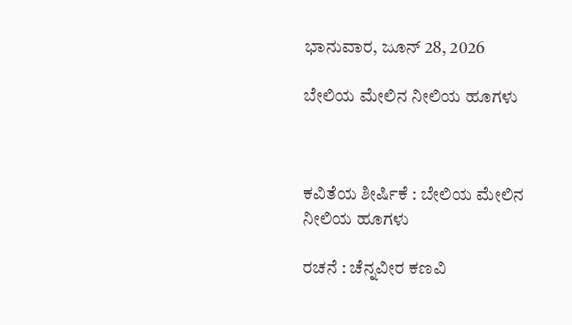ಭಾನುವಾರ, ಜೂನ್ 28, 2026

ಬೇಲಿಯ ಮೇಲಿನ ನೀಲಿಯ ಹೂಗಳು



ಕವಿತೆಯ ಶೀರ್ಷಿಕೆ : ಬೇಲಿಯ ಮೇಲಿನ ನೀಲಿಯ ಹೂಗಳು

ರಚನೆ : ಚೆನ್ನವೀರ ಕಣವಿ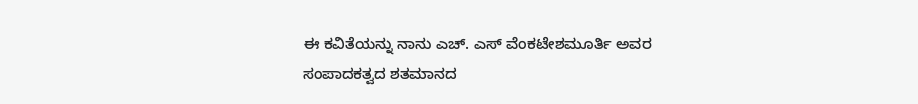ಈ ಕವಿತೆಯನ್ನು ನಾನು ಎಚ್. ಎಸ್ ವೆಂಕಟೇಶಮೂರ್ತಿ ಅವರ ಸಂಪಾದಕತ್ವದ ಶತಮಾನದ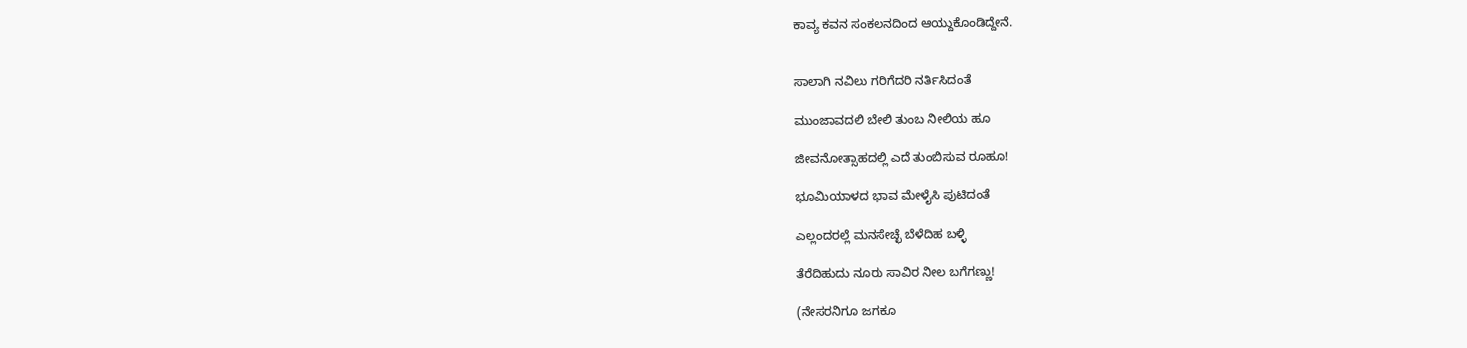ಕಾವ್ಯ ಕವನ ಸಂಕಲನದಿಂದ ಆಯ್ದುಕೊಂಡಿದ್ದೇನೆ.


ಸಾಲಾಗಿ ನವಿಲು ಗರಿಗೆದರಿ ನರ್ತಿಸಿದಂತೆ

ಮುಂಜಾವದಲಿ ಬೇಲಿ ತುಂಬ ನೀಲಿಯ ಹೂ

ಜೀವನೋತ್ಸಾಹದಲ್ಲಿ ಎದೆ ತುಂಬಿಸುವ ರೂಹೂ!

ಭೂಮಿಯಾಳದ ಭಾವ ಮೇಳೈಸಿ ಪುಟಿದಂತೆ

ಎಲ್ಲಂದರಲ್ಲೆ ಮನಸೇಚ್ಛೆ ಬೆಳೆದಿಹ ಬಳ್ಳಿ

ತೆರೆದಿಹುದು ನೂರು ಸಾವಿರ ನೀಲ ಬಗೆಗಣ್ಣು!

(ನೇಸರನಿಗೂ ಜಗಕೂ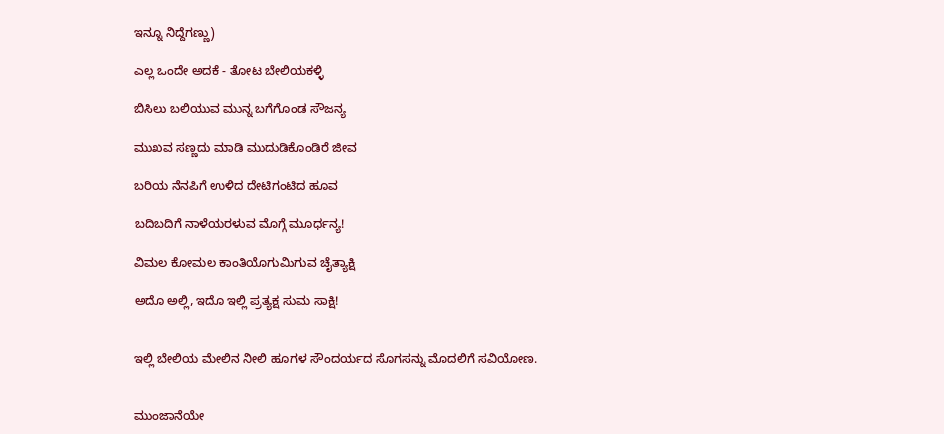ಇನ್ನೂ ನಿದ್ದೆಗಣ್ಣು)

ಎಲ್ಲ ಒಂದೇ ಅದಕೆ - ತೋಟ ಬೇಲಿಯಕಳ್ಳಿ

ಬಿಸಿಲು ಬಲಿಯುವ ಮುನ್ನ ಬಗೆಗೊಂಡ ಸೌಜನ್ಯ

ಮುಖವ ಸಣ್ಣದು ಮಾಡಿ ಮುದುಡಿಕೊಂಡಿರೆ ಜೀವ

ಬರಿಯ ನೆನಪಿಗೆ ಉಳಿದ ದೇಟಿಗಂಟಿದ ಹೂವ

ಬದಿಬದಿಗೆ ನಾಳೆಯರಳುವ ಮೊಗ್ಗೆ ಮೂರ್ಧನ್ಯ!

ವಿಮಲ ಕೋಮಲ ಕಾಂತಿಯೊಗುಮಿಗುವ ಚೈತ್ಯಾಕ್ಷಿ

ಅದೊ ಅಲ್ಲಿ, ಇದೊ ಇಲ್ಲಿ ಪ್ರತ್ಯಕ್ಷ ಸುಮ ಸಾಕ್ಷಿ!


ಇಲ್ಲಿ ಬೇಲಿಯ ಮೇಲಿನ ನೀಲಿ ಹೂಗಳ ಸೌಂದರ್ಯದ ಸೊಗಸನ್ನು ಮೊದಲಿಗೆ ಸವಿಯೋಣ.


ಮುಂಜಾನೆಯೇ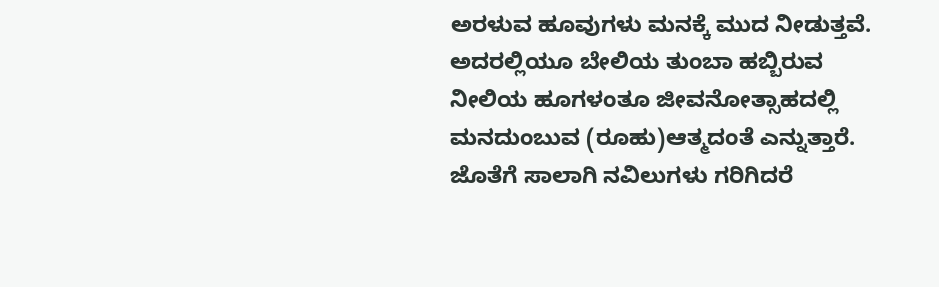ಅರಳುವ ಹೂವುಗಳು ಮನಕ್ಕೆ ಮುದ ನೀಡುತ್ತವೆ. ಅದರಲ್ಲಿಯೂ ಬೇಲಿಯ ತುಂಬಾ ಹಬ್ಬಿರುವ ನೀಲಿಯ ಹೂಗಳಂತೂ ಜೀವನೋತ್ಸಾಹದಲ್ಲಿ ಮನದುಂಬುವ (ರೂಹು)ಆತ್ಮದಂತೆ ಎನ್ನುತ್ತಾರೆ. ಜೊತೆಗೆ ಸಾಲಾಗಿ ನವಿಲುಗಳು ಗರಿಗಿದರೆ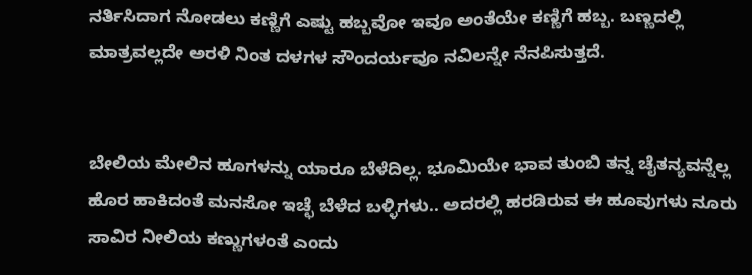ನರ್ತಿಸಿದಾಗ ನೋಡಲು ಕಣ್ಣಿಗೆ ಎಷ್ಟು ಹಬ್ಬವೋ ಇವೂ ಅಂತೆಯೇ ಕಣ್ಣಿಗೆ ಹಬ್ಬ. ಬಣ್ಣದಲ್ಲಿ ಮಾತ್ರವಲ್ಲದೇ ಅರಳಿ ನಿಂತ ದಳಗಳ ಸೌಂದರ್ಯವೂ ನವಿಲನ್ನೇ ನೆನಪಿಸುತ್ತದೆ.


ಬೇಲಿಯ ಮೇಲಿನ ಹೂಗಳನ್ನು ಯಾರೂ ಬೆಳೆದಿಲ್ಲ. ಭೂಮಿಯೇ ಭಾವ ತುಂಬಿ ತನ್ನ ಚೈತನ್ಯವನ್ನೆಲ್ಲ ಹೊರ ಹಾಕಿದಂತೆ ಮನಸೋ ಇಚ್ಛೆ ಬೆಳೆದ ಬಳ್ಳಿಗಳು.. ಅದರಲ್ಲಿ ಹರಡಿರುವ ಈ ಹೂವುಗಳು ನೂರು ಸಾವಿರ ನೀಲಿಯ ಕಣ್ಣುಗಳಂತೆ ಎಂದು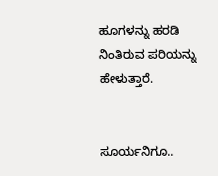ಹೂಗಳನ್ನು ಹರಡಿ ನಿಂತಿರುವ ಪರಿಯನ್ನು ಹೇಳುತ್ತಾರೆ.


ಸೂರ್ಯನಿಗೂ..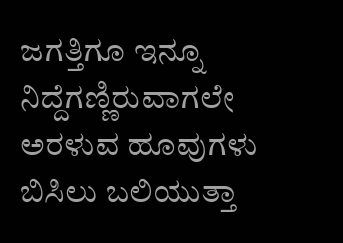ಜಗತ್ತಿಗೂ ಇನ್ನೂ ನಿದ್ದೆಗಣ್ಣಿರುವಾಗಲೇ ಅರಳುವ ಹೂವುಗಳು ಬಿಸಿಲು ಬಲಿಯುತ್ತಾ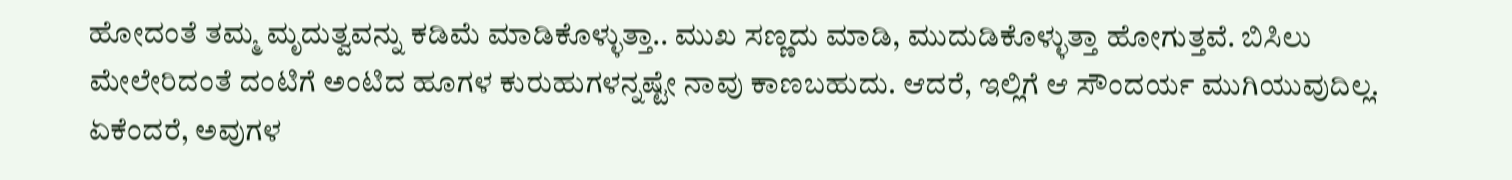ಹೋದಂತೆ ತಮ್ಮ ಮೃದುತ್ವವನ್ನು ಕಡಿಮೆ ಮಾಡಿಕೊಳ್ಳುತ್ತಾ.. ಮುಖ ಸಣ್ಣದು ಮಾಡಿ, ಮುದುಡಿಕೊಳ್ಳುತ್ತಾ ಹೋಗುತ್ತವೆ. ಬಿಸಿಲು ಮೇಲೇರಿದಂತೆ ದಂಟಿಗೆ ಅಂಟಿದ ಹೂಗಳ ಕುರುಹುಗಳನ್ನಷ್ಟೇ ನಾವು ಕಾಣಬಹುದು. ಆದರೆ, ಇಲ್ಲಿಗೆ ಆ ಸೌಂದರ್ಯ ಮುಗಿಯುವುದಿಲ್ಲ. ಏಕೆಂದರೆ, ಅವುಗಳ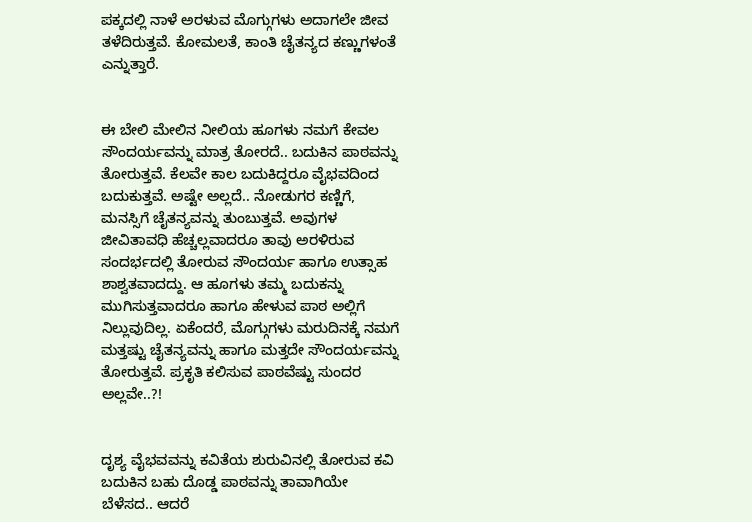ಪಕ್ಕದಲ್ಲಿ ನಾಳೆ ಅರಳುವ ಮೊಗ್ಗುಗಳು ಅದಾಗಲೇ ಜೀವ ತಳೆದಿರುತ್ತವೆ. ಕೋಮಲತೆ, ಕಾಂತಿ ಚೈತನ್ಯದ ಕಣ್ಣುಗಳಂತೆ ಎನ್ನುತ್ತಾರೆ.


ಈ ಬೇಲಿ ಮೇಲಿನ ನೀಲಿಯ ಹೂಗಳು ನಮಗೆ ಕೇವಲ ಸೌಂದರ್ಯವನ್ನು ಮಾತ್ರ ತೋರದೆ.. ಬದುಕಿನ ಪಾಠವನ್ನು ತೋರುತ್ತವೆ. ಕೆಲವೇ ಕಾಲ ಬದುಕಿದ್ದರೂ ವೈಭವದಿಂದ ಬದುಕುತ್ತವೆ. ಅಷ್ಟೇ ಅಲ್ಲದೆ.. ನೋಡುಗರ ಕಣ್ಣಿಗೆ, ಮನಸ್ಸಿಗೆ ಚೈತನ್ಯವನ್ನು ತುಂಬುತ್ತವೆ. ಅವುಗಳ ಜೀವಿತಾವಧಿ ಹೆಚ್ಚಲ್ಲವಾದರೂ ತಾವು ಅರಳಿರುವ ಸಂದರ್ಭದಲ್ಲಿ ತೋರುವ ಸೌಂದರ್ಯ ಹಾಗೂ ಉತ್ಸಾಹ ಶಾಶ್ವತವಾದದ್ದು. ಆ ಹೂಗಳು ತಮ್ಮ ಬದುಕನ್ನು ಮುಗಿಸುತ್ತವಾದರೂ ಹಾಗೂ ಹೇಳುವ ಪಾಠ ಅಲ್ಲಿಗೆ ನಿಲ್ಲುವುದಿಲ್ಲ. ಏಕೆಂದರೆ, ಮೊಗ್ಗುಗಳು ಮರುದಿನಕ್ಕೆ ನಮಗೆ ಮತ್ತಷ್ಟು ಚೈತನ್ಯವನ್ನು ಹಾಗೂ ಮತ್ತದೇ ಸೌಂದರ್ಯವನ್ನು ತೋರುತ್ತವೆ. ಪ್ರಕೃತಿ ಕಲಿಸುವ ಪಾಠವೆಷ್ಟು ಸುಂದರ ಅಲ್ಲವೇ..?!


ದೃಶ್ಯ ವೈಭವವನ್ನು ಕವಿತೆಯ ಶುರುವಿನಲ್ಲಿ ತೋರುವ ಕವಿ ಬದುಕಿನ ಬಹು ದೊಡ್ಡ ಪಾಠವನ್ನು ತಾವಾಗಿಯೇ ಬೆಳೆಸದ.. ಆದರೆ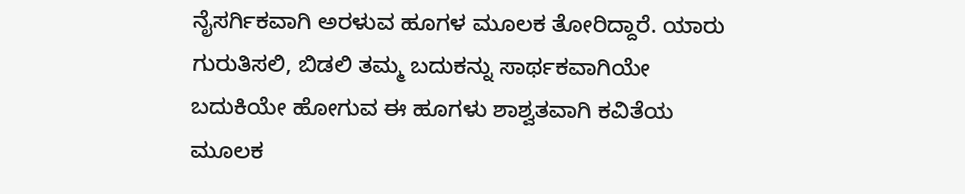ನೈಸರ್ಗಿಕವಾಗಿ ಅರಳುವ ಹೂಗಳ ಮೂಲಕ ತೋರಿದ್ದಾರೆ. ಯಾರು ಗುರುತಿಸಲಿ, ಬಿಡಲಿ ತಮ್ಮ ಬದುಕನ್ನು ಸಾರ್ಥಕವಾಗಿಯೇ ಬದುಕಿಯೇ ಹೋಗುವ ಈ ಹೂಗಳು ಶಾಶ್ವತವಾಗಿ ಕವಿತೆಯ ಮೂಲಕ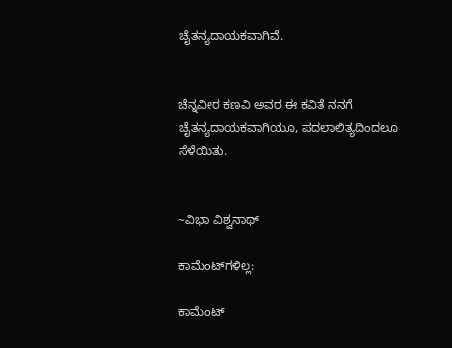ಚೈತನ್ಯದಾಯಕವಾಗಿವೆ.


ಚೆನ್ನವೀರ ಕಣವಿ ಅವರ ಈ ಕವಿತೆ ನನಗೆ ಚೈತನ್ಯದಾಯಕವಾಗಿಯೂ, ಪದಲಾಲಿತ್ಯದಿಂದಲೂ ಸೆಳೆಯಿತು.


~ವಿಭಾ ವಿಶ್ವನಾಥ್

ಕಾಮೆಂಟ್‌ಗಳಿಲ್ಲ:

ಕಾಮೆಂಟ್‌‌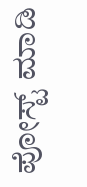ಪೋಸ್ಟ್‌ ಮಾಡಿ